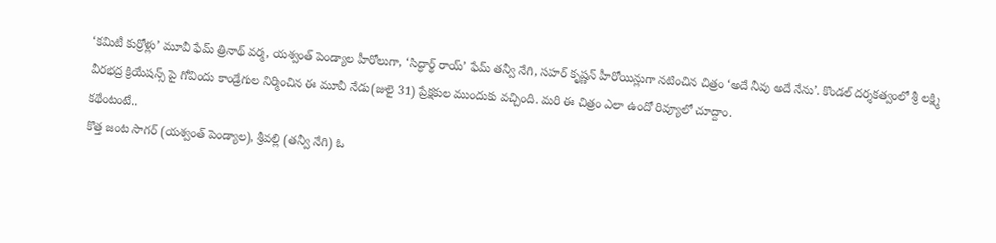‘కమిటీ కుర్రోళ్లు’ మూవీ ఫేమ్ త్రినాథ్ వర్మ, యశ్వంత్ పెండ్యాల హీరోలుగా, ‘సిద్ధార్థ్ రాయ్’ ఫేమ్ తన్వీ నేగి, సహర్ కృష్ణన్ హీరోయిన్లుగా నటించిన చిత్రం ‘అదే నీవు అదే నేను’. కొండల్ దర్శకత్వంలో శ్రీ లక్ష్మి వీరభద్ర క్రియేషన్స్ పై గోవిందు కాండ్రేగుల నిర్మించిన ఈ మూవీ నేడు(జులై 31) ప్రేక్షకుల ముందుకు వచ్చింది. మరి ఈ చిత్రం ఎలా ఉందో రివ్యూలో చూద్దాం.
కథేంటంటే..
కొత్త జంట సాగర్ (యశ్వంత్ పెండ్యాల), శ్రీవల్లి (తన్వీ నేగి) ఓ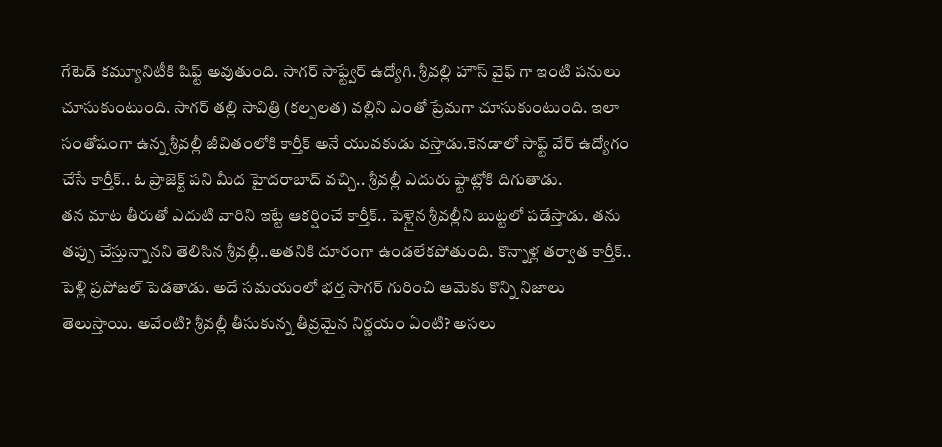గేటెడ్ కమ్యూనిటీకి షిఫ్ట్ అవుతుంది. సాగర్ సాఫ్ట్వేర్ ఉద్యోగి. శ్రీవల్లి హౌస్ వైఫ్ గా ఇంటి పనులు చూసుకుంటుంది. సాగర్ తల్లి సావిత్రి (కల్పలత) వల్లిని ఎంతో ప్రేమగా చూసుకుంటుంది. ఇలా సంతోషంగా ఉన్న శ్రీవల్లీ జీవితంలోకి కార్తీక్ అనే యువకుడు వస్తాడు.కెనడాలో సాఫ్ట్ వేర్ ఉద్యోగం చేసే కార్తీక్.. ఓ ప్రాజెక్ట్ పని మీద హైదరాబాద్ వచ్చి.. శ్రీవల్లీ ఎదురు ఫ్టాట్లోకి దిగుతాడు.
తన మాట తీరుతో ఎదుటి వారిని ఇట్టే ఆకర్షించే కార్తీక్.. పెళ్లైన శ్రీవల్లీని బుట్టలో పడేస్తాడు. తను తప్పు చేస్తున్నానని తెలిసిన శ్రీవల్లీ..అతనికి దూరంగా ఉండలేకపోతుంది. కొన్నాళ్ల తర్వాత కార్తీక్.. పెళ్లి ప్రపోజల్ పెడతాడు. అదే సమయంలో భర్త సాగర్ గురించి ఆమెకు కొన్ని నిజాలు తెలుస్తాయి. అవేంటి? శ్రీవల్లీ తీసుకున్న తీవ్రమైన నిర్ణయం ఏంటి? అసలు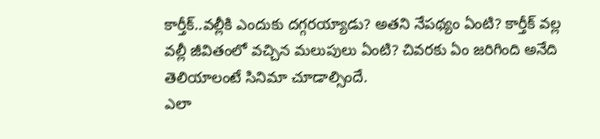కార్తీక్..వల్లీకి ఎందుకు దగ్గరయ్యాడు? అతని నేపథ్యం ఏంటి? కార్తీక్ వల్ల వల్లీ జీవితంలో వచ్చిన మలుపులు ఏంటి? చివరకు ఏం జరిగింది అనేది తెలియాలంటే సినిమా చూడాల్సిందే.
ఎలా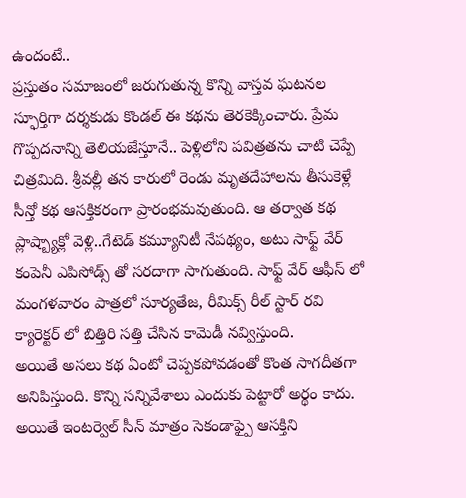ఉందంటే..
ప్రస్తుతం సమాజంలో జరుగుతున్న కొన్ని వాస్తవ ఘటనల స్ఫూర్తిగా దర్శకుడు కొండల్ ఈ కథను తెరకెక్కించారు. ప్రేమ గొప్పదనాన్ని తెలియజేస్తూనే.. పెళ్లిలోని పవిత్రతను చాటి చెప్పే చిత్రమిది. శ్రీవల్లీ తన కారులో రెండు మృతదేహాలను తీసుకెళ్లే సీన్తో కథ ఆసక్తికరంగా ప్రారంభమవుతుంది. ఆ తర్వాత కథ ప్లాష్బ్యాక్లో వెళ్లి..గేటెడ్ కమ్యూనిటీ నేపథ్యం, అటు సాఫ్ట్ వేర్ కంపెనీ ఎపిసోడ్స్ తో సరదాగా సాగుతుంది. సాఫ్ట్ వేర్ ఆఫీస్ లో మంగళవారం పాత్రలో సూర్యతేజ, రీమిక్స్ రీల్ స్టార్ రవి క్యారెక్టర్ లో బిత్తిరి సత్తి చేసిన కామెడీ నవ్విస్తుంది.
అయితే అసలు కథ ఏంటో చెప్పకపోవడంతో కొంత సాగదీతగా అనిపిస్తుంది. కొన్ని సన్నివేశాలు ఎందుకు పెట్టారో అర్థం కాదు. అయితే ఇంటర్వెల్ సీన్ మాత్రం సెకండాఫ్పై ఆసక్తిని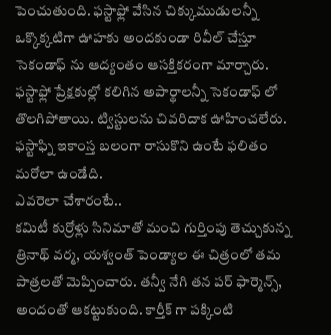పెంచుతుంది. ఫస్టాఫ్లో వేసిన చిక్కుముడులన్నీ ఒక్కొక్కటిగా ఊహకు అందకుండా రివీల్ చేస్తూ సెకండాఫ్ ను ఆద్యంతం ఆసక్తికరంగా మార్చారు. ఫస్టాఫ్లో ప్రేక్షకుల్లో కలిగిన అపార్థాలన్నీ సెకండాఫ్ లో తొలగిపోతాయి. ట్విస్టులను చివరిదాక ఊహించలేరు. ఫస్టాఫ్ని ఇకాంస్త బలంగా రాసుకొని ఉంటే ఫలితం మరోలా ఉండేది.
ఎవరెలా చేశారంటే..
కమిటీ కుర్రోళ్లు సినిమాతో మంచి గుర్తింపు తెచ్చుకున్న త్రినాథ్ వర్మ, యశ్వంత్ పెండ్యాల ఈ చిత్రంలో తమ పాత్రలతో మెప్పించారు. తన్వీ నేగి తన పర్ ఫార్మెన్స్, అందంతో ఆకట్టుకుంది. కార్తీక్ గా పక్కింటి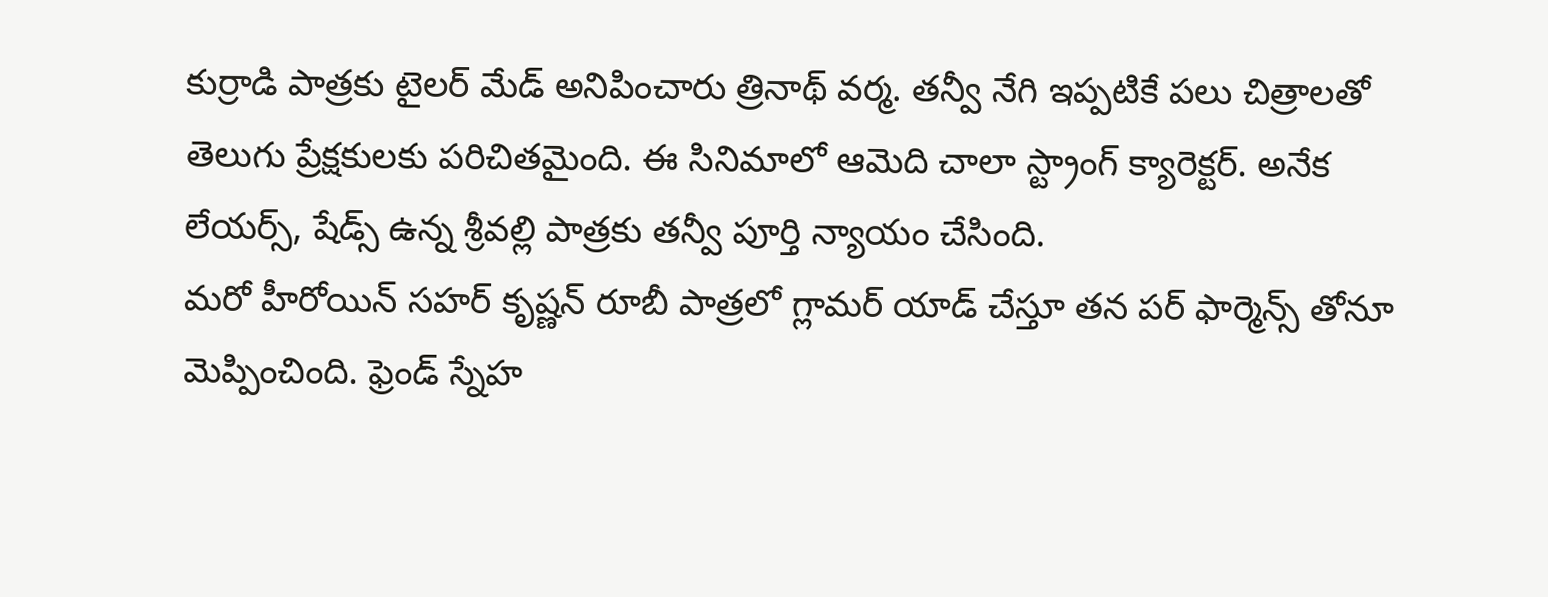కుర్రాడి పాత్రకు టైలర్ మేడ్ అనిపించారు త్రినాథ్ వర్మ. తన్వీ నేగి ఇప్పటికే పలు చిత్రాలతో తెలుగు ప్రేక్షకులకు పరిచితమైంది. ఈ సినిమాలో ఆమెది చాలా స్ట్రాంగ్ క్యారెక్టర్. అనేక లేయర్స్, షేడ్స్ ఉన్న శ్రీవల్లి పాత్రకు తన్వీ పూర్తి న్యాయం చేసింది.
మరో హీరోయిన్ సహర్ కృష్ణన్ రూబీ పాత్రలో గ్లామర్ యాడ్ చేస్తూ తన పర్ ఫార్మెన్స్ తోనూ మెప్పించింది. ఫ్రెండ్ స్నేహ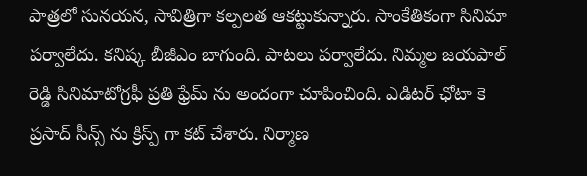పాత్రలో సునయన, సావిత్రిగా కల్పలత ఆకట్టుకున్నారు. సాంకేతికంగా సినిమా పర్వాలేదు. కనిష్క బీజీఎం బాగుంది. పాటలు పర్వాలేదు. నిమ్మల జయపాల్ రెడ్డి సినిమాటోగ్రఫీ ప్రతి ఫ్రేమ్ ను అందంగా చూపించింది. ఎడిటర్ ఛోటా కె ప్రసాద్ సీన్స్ ను క్రిస్ప్ గా కట్ చేశారు. నిర్మాణ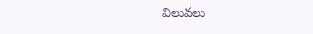విలువలు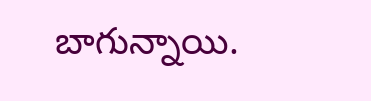బాగున్నాయి.